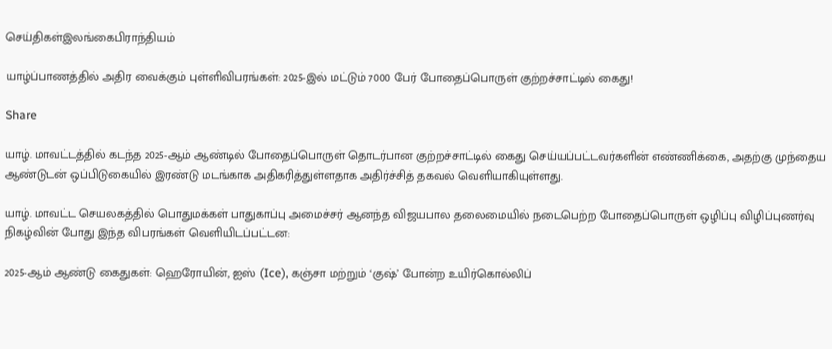செய்திகள்இலங்கைபிராந்தியம்

யாழ்ப்பாணத்தில் அதிர வைக்கும் புள்ளிவிபரங்கள்: 2025-இல் மட்டும் 7000 பேர் போதைப்பொருள் குற்றச்சாட்டில் கைது!

Share

யாழ். மாவட்டத்தில் கடந்த 2025-ஆம் ஆண்டில் போதைப்பொருள் தொடர்பான குற்றச்சாட்டில் கைது செய்யப்பட்டவர்களின் எண்ணிக்கை, அதற்கு முந்தைய ஆண்டுடன் ஒப்பிடுகையில் இரண்டு மடங்காக அதிகரித்துள்ளதாக அதிர்ச்சித் தகவல் வெளியாகியுள்ளது.

யாழ். மாவட்ட செயலகத்தில் பொதுமக்கள் பாதுகாப்பு அமைச்சர் ஆனந்த விஜயபால தலைமையில் நடைபெற்ற போதைப்பொருள் ஒழிப்பு விழிப்புணர்வு நிகழ்வின் போது இந்த விபரங்கள் வெளியிடப்பட்டன:

2025-ஆம் ஆண்டு கைதுகள்: ஹெரோயின், ஐஸ் (Ice), கஞ்சா மற்றும் ‘குஷ்’ போன்ற உயிர்கொல்லிப்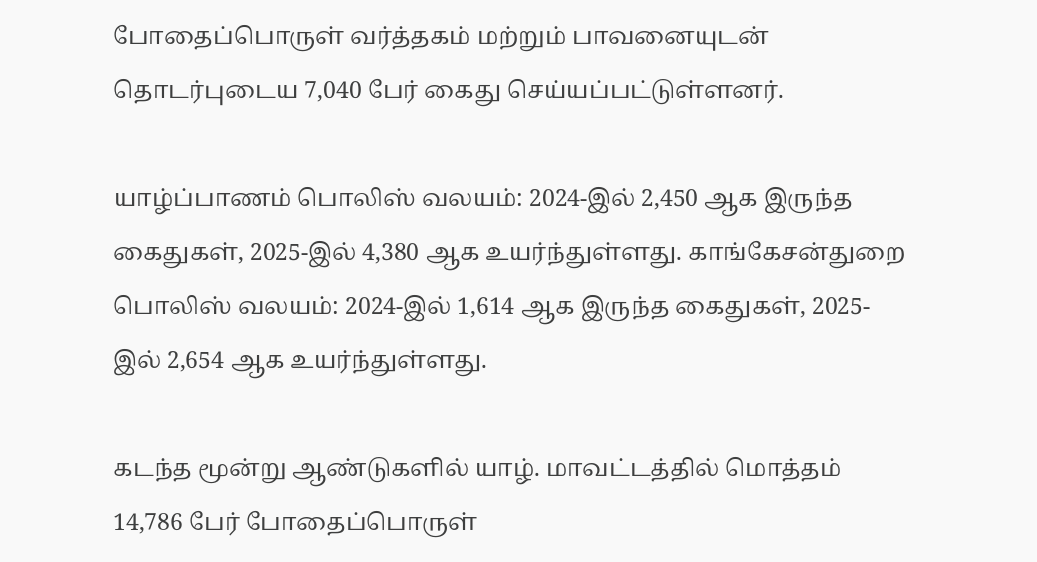போதைப்பொருள் வர்த்தகம் மற்றும் பாவனையுடன் தொடர்புடைய 7,040 பேர் கைது செய்யப்பட்டுள்ளனர்.

யாழ்ப்பாணம் பொலிஸ் வலயம்: 2024-இல் 2,450 ஆக இருந்த கைதுகள், 2025-இல் 4,380 ஆக உயர்ந்துள்ளது. காங்கேசன்துறை பொலிஸ் வலயம்: 2024-இல் 1,614 ஆக இருந்த கைதுகள், 2025-இல் 2,654 ஆக உயர்ந்துள்ளது.

கடந்த மூன்று ஆண்டுகளில் யாழ். மாவட்டத்தில் மொத்தம் 14,786 பேர் போதைப்பொருள்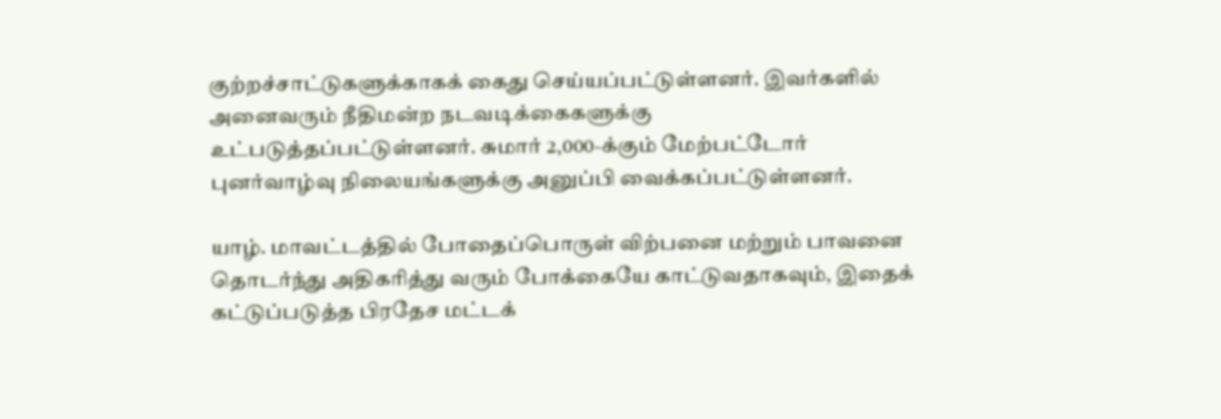குற்றச்சாட்டுகளுக்காகக் கைது செய்யப்பட்டுள்ளனர். இவர்களில் அனைவரும் நீதிமன்ற நடவடிக்கைகளுக்கு உட்படுத்தப்பட்டுள்ளனர். சுமார் 2,000-க்கும் மேற்பட்டோர் புனர்வாழ்வு நிலையங்களுக்கு அனுப்பி வைக்கப்பட்டுள்ளனர்.

யாழ். மாவட்டத்தில் போதைப்பொருள் விற்பனை மற்றும் பாவனை தொடர்ந்து அதிகரித்து வரும் போக்கையே காட்டுவதாகவும், இதைக் கட்டுப்படுத்த பிரதேச மட்டக்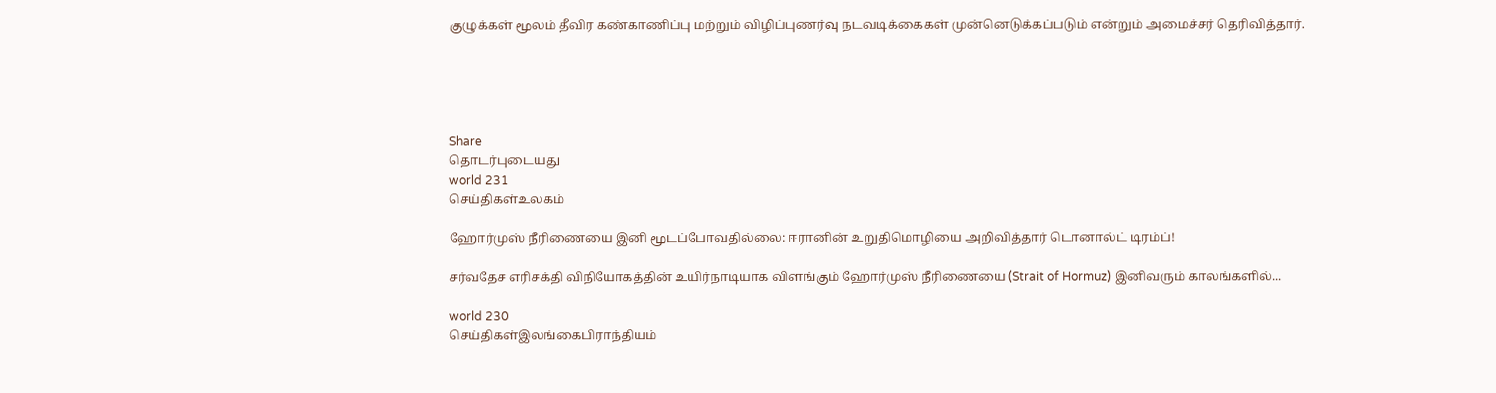குழுக்கள் மூலம் தீவிர கண்காணிப்பு மற்றும் விழிப்புணர்வு நடவடிக்கைகள் முன்னெடுக்கப்படும் என்றும் அமைச்சர் தெரிவித்தார்.





Share
தொடர்புடையது
world 231
செய்திகள்உலகம்

ஹோர்முஸ் நீரிணையை இனி மூடப்போவதில்லை: ஈரானின் உறுதிமொழியை அறிவித்தார் டொனால்ட் டிரம்ப்!

சர்வதேச எரிசக்தி விநியோகத்தின் உயிர்நாடியாக விளங்கும் ஹோர்முஸ் நீரிணையை (Strait of Hormuz) இனிவரும் காலங்களில்...

world 230
செய்திகள்இலங்கைபிராந்தியம்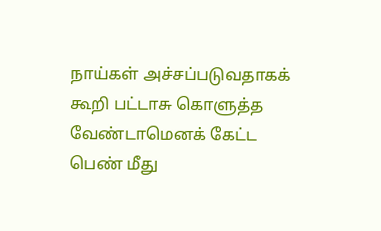நாய்கள் அச்சப்படுவதாகக் கூறி பட்டாசு கொளுத்த வேண்டாமெனக் கேட்ட பெண் மீது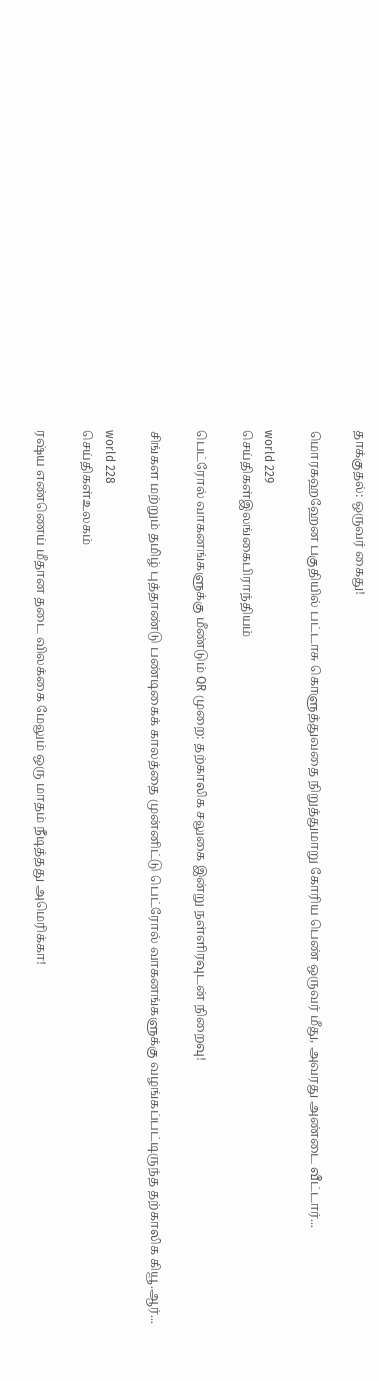தாக்குதல்: ஒருவர் கைது!

மொரகஹஹேன பகுதியில் பட்டாசு கொளுத்துவதை நிறுத்துமாறு கோரிய பெண் ஒருவர் மீது, அவரது அண்டை வீட்டார்...

world 229
செய்திகள்இலங்கைபிராந்தியம்

பெட்ரோல் வாகனங்களுக்கு மீண்டும் QR முறை: தற்காலிக சலுகை இன்று நள்ளிரவுடன் நிறைவு!

சிங்கள மற்றும் தமிழ் புத்தாண்டு பண்டிகைக் காலத்தை முன்னிட்டு பெட்ரோல் வாகனங்களுக்கு வழங்கப்பட்டிருந்த தற்காலிக கியூ.ஆர்...

world 228
செய்திகள்உலகம்

ரஷ்ய எண்ணெய் மீதான தடை விலக்கை மேலும் ஒரு மாதம் நீடித்தது அமெரிக்கா!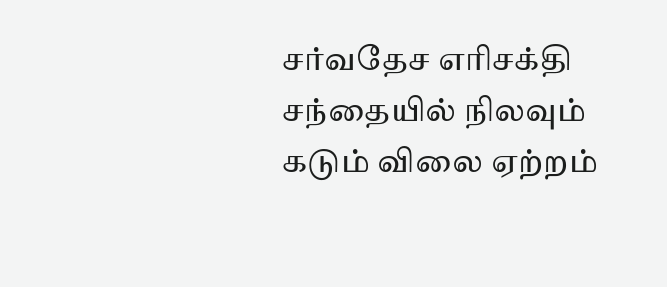சர்வதேச எரிசக்தி சந்தையில் நிலவும் கடும் விலை ஏற்றம்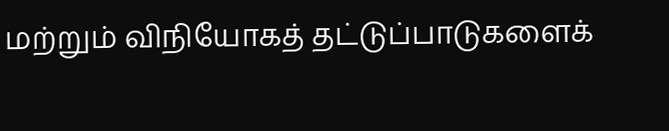மற்றும் விநியோகத் தட்டுப்பாடுகளைக்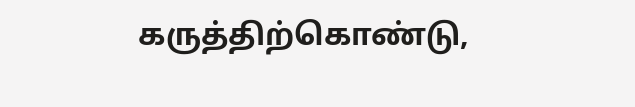கருத்திற்கொண்டு,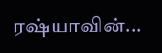ரஷ்யாவின்...